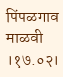पिंपळगाव माळवी ।१७.०२।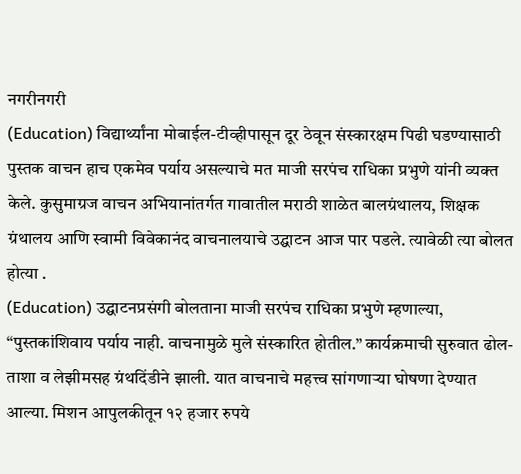नगरीनगरी
(Education) विद्यार्थ्यांना मोबाईल-टीव्हीपासून दूर ठेवून संस्कारक्षम पिढी घडण्यासाठी पुस्तक वाचन हाच एकमेव पर्याय असल्याचे मत माजी सरपंच राधिका प्रभुणे यांनी व्यक्त केले. कुसुमाग्रज वाचन अभियानांतर्गत गावातील मराठी शाळेत बालग्रंथालय, शिक्षक ग्रंथालय आणि स्वामी विवेकानंद वाचनालयाचे उद्घाटन आज पार पडले. त्यावेळी त्या बोलत होत्या .
(Education) उद्घाटनप्रसंगी बोलताना माजी सरपंच राधिका प्रभुणे म्हणाल्या, “पुस्तकांशिवाय पर्याय नाही. वाचनामुळे मुले संस्कारित होतील.” कार्यक्रमाची सुरुवात ढोल-ताशा व लेझीमसह ग्रंथदिंडीने झाली. यात वाचनाचे महत्त्व सांगणाऱ्या घोषणा देण्यात आल्या. मिशन आपुलकीतून १२ हजार रुपये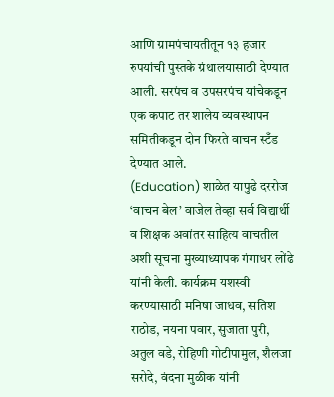आणि ग्रामपंचायतीतून १३ हजार रुपयांची पुस्तके ग्रंथालयासाठी देण्यात आली. सरपंच व उपसरपंच यांचेकडून एक कपाट तर शालेय व्यवस्थापन समितीकडून दोन फिरते वाचन स्टँड देण्यात आले.
(Education) शाळेत यापुढे दररोज ‘वाचन बेल’ वाजेल तेव्हा सर्व विद्यार्थी व शिक्षक अवांतर साहित्य वाचतील अशी सूचना मुख्याध्यापक गंगाधर लोंढे यांनी केली. कार्यक्रम यशस्वी करण्यासाठी मनिषा जाधव, सतिश राठोड, नयना पवार, सुजाता पुरी, अतुल वडे, रोहिणी गोटीपामुल, शैलजा सरोदे, वंदना मुळीक यांनी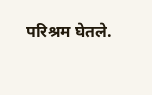परिश्रम घेतले.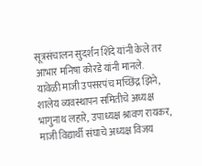सूत्रसंचालन सुदर्शन शिंदे यांनी केले तर आभार मनिषा कोरडे यांनी मानले.
यावेळी माजी उपसरपंच मच्छिंद्र झिने, शालेय व्यवस्थापन समितीचे अध्यक्ष भागुनाथ लहारे, उपाध्यक्ष श्रावण रायकर, माजी विद्यार्थी संघाचे अध्यक्ष विजय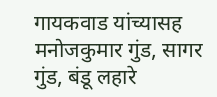गायकवाड यांच्यासह मनोजकुमार गुंड, सागर गुंड, बंडू लहारे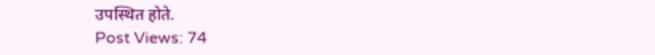उपस्थित होते.
Post Views: 74